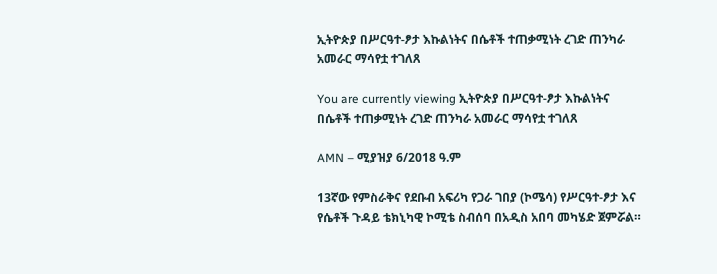ኢትዮጵያ በሥርዓተ-ፆታ እኩልነትና በሴቶች ተጠቃሚነት ረገድ ጠንካራ አመራር ማሳየቷ ተገለጸ

You are currently viewing ኢትዮጵያ በሥርዓተ-ፆታ እኩልነትና በሴቶች ተጠቃሚነት ረገድ ጠንካራ አመራር ማሳየቷ ተገለጸ

AMN – ሚያዝያ 6/2018 ዓ.ም

13ኛው የምስራቅና የደቡብ አፍሪካ የጋራ ገበያ (ኮሜሳ) የሥርዓተ-ፆታ እና የሴቶች ጉዳይ ቴክኒካዊ ኮሚቴ ስብሰባ በአዲስ አበባ መካሄድ ጀምሯል።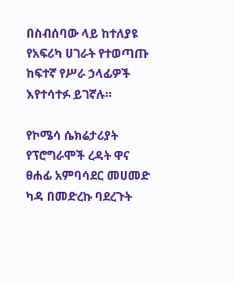በስብሰባው ላይ ከተለያዩ የአፍሪካ ሀገራት የተወጣጡ ከፍተኛ የሥራ ኃላፊዎች እየተሳተፉ ይገኛሉ።

የኮሜሳ ሴክሬታሪያት የፕሮግራሞች ረዳት ዋና ፀሐፊ አምባሳደር መሀመድ ካዳ በመድረኩ ባደረጉት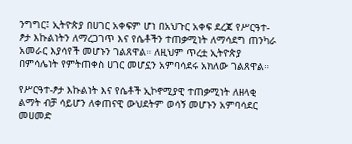ንግግር፤ ኢትዮጵያ በሀገር አቀፍም ሆነ በአህጉር አቀፍ ደረጃ የሥርዓተ-ፆታ እኩልነትን ለማረጋገጥ እና የሴቶችን ተጠቃሚነት ለማሳደግ ጠንካራ አመራር እያሳየች መሆኑን ገልጸዋል። ለዚህም ጥረቷ ኢትዮጵያ በምሳሌነት የምትጠቀስ ሀገር መሆኗን አምባሳደሩ አክለው ገልጸዋል።

የሥርዓተ-ፆታ እኩልነት እና የሴቶች ኢኮኖሚያዊ ተጠቃሚነት ለዘላቂ ልማት ብቻ ሳይሆን ለቀጠናዊ ውህደትም ወሳኝ መሆኑን አምባሳደር መሀመድ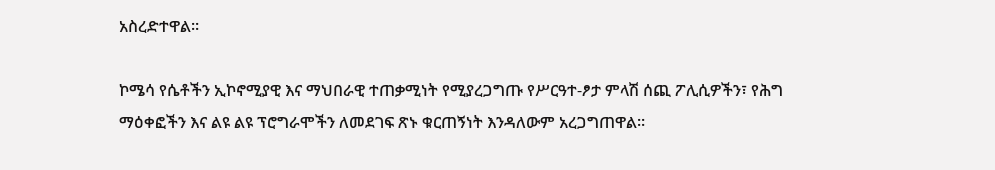አስረድተዋል።

ኮሜሳ የሴቶችን ኢኮኖሚያዊ እና ማህበራዊ ተጠቃሚነት የሚያረጋግጡ የሥርዓተ-ፆታ ምላሽ ሰጪ ፖሊሲዎችን፣ የሕግ ማዕቀፎችን እና ልዩ ልዩ ፕሮግራሞችን ለመደገፍ ጽኑ ቁርጠኝነት እንዳለውም አረጋግጠዋል።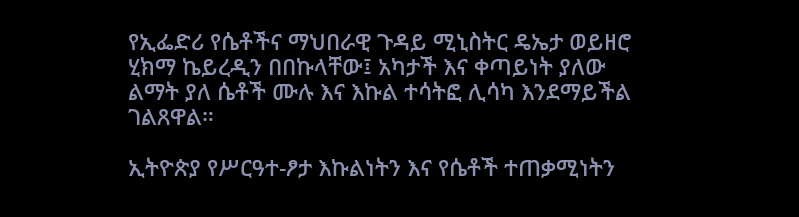የኢፌድሪ የሴቶችና ማህበራዊ ጉዳይ ሚኒስትር ዴኤታ ወይዘሮ ሂክማ ኬይረዲን በበኩላቸው፤ አካታች እና ቀጣይነት ያለው ልማት ያለ ሴቶች ሙሉ እና እኩል ተሳትፎ ሊሳካ እንደማይችል ገልጸዋል።

ኢትዮጵያ የሥርዓተ-ፆታ እኩልነትን እና የሴቶች ተጠቃሚነትን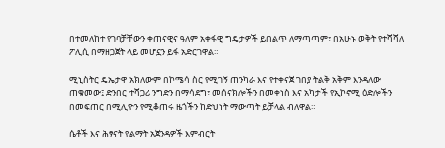በተመለከተ የገባቻቸውን ቀጠናዊና ዓለም አቀፋዊ ግዴታዎች ይበልጥ ለማጣጣም፣ በአሁኑ ወቅት የተሻሻለ ፖሊሲ በማዘጋጀት ላይ መሆኗን ይፋ አድርገዋል።

ሚኒስትር ዴኤታዋ አክለውም በኮሜሳ ስር የሚገኝ ጠንካራ እና የተቀናጀ ገበያ ትልቅ አቅም እንዳለው ጠቁመው፤ ድንበር ተሻጋሪ ንግድን በማሳደግ፣ መሰናክሎችን በመቀነስ እና አካታች የኢኮኖሚ ዕድሎችን በመፍጠር በሚሊዮን የሚቆጠሩ ዜጎችን ከድህነት ማውጣት ይቻላል ብለዋል።

ሴቶች እና ሕፃናት የልማት አጀንዳዎች እምብርት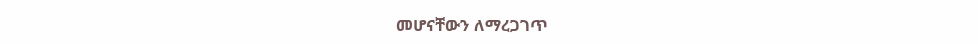መሆናቸውን ለማረጋገጥ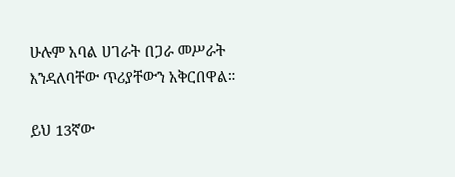ሁሉም አባል ሀገራት በጋራ መሥራት እንዳለባቸው ጥሪያቸውን አቅርበዋል።

ይህ 13ኛው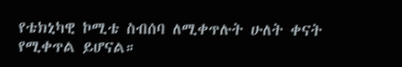የቴክኒካዊ ኮሚቴ ስብሰባ ለሚቀጥሉት ሁለት ቀናት የሚቀጥል ይሆናል።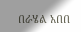በራሄል አበበ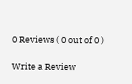0 Reviews ( 0 out of 0 )

Write a Review